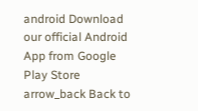android Download our official Android App from Google Play Store
arrow_back Back to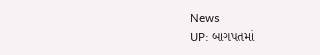News
UP: બાગપતમાં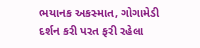ભયાનક અકસ્માત, ગોગામેડી દર્શન કરી પરત ફરી રહેલા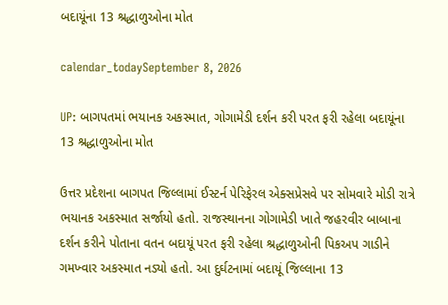બદાયૂંના 13 શ્રદ્ધાળુઓના મોત

calendar_todaySeptember 8, 2026

UP: બાગપતમાં ભયાનક અકસ્માત, ગોગામેડી દર્શન કરી પરત ફરી રહેલા બદાયૂંના 13 શ્રદ્ધાળુઓના મોત

ઉત્તર પ્રદેશના બાગપત જિલ્લામાં ઈસ્ટર્ન પેરિફેરલ એક્સપ્રેસવે પર સોમવારે મોડી રાત્રે ભયાનક અકસ્માત સર્જાયો હતો. રાજસ્થાનના ગોગામેડી ખાતે જહરવીર બાબાના દર્શન કરીને પોતાના વતન બદાયૂં પરત ફરી રહેલા શ્રદ્ધાળુઓની પિકઅપ ગાડીને ગમખ્વાર અકસ્માત નડ્યો હતો. આ દુર્ઘટનામાં બદાયૂં જિલ્લાના 13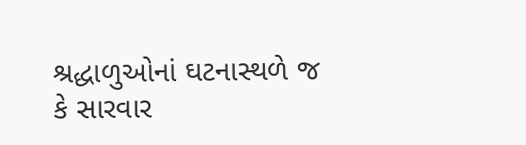શ્રદ્ધાળુઓનાં ઘટનાસ્થળે જ કે સારવાર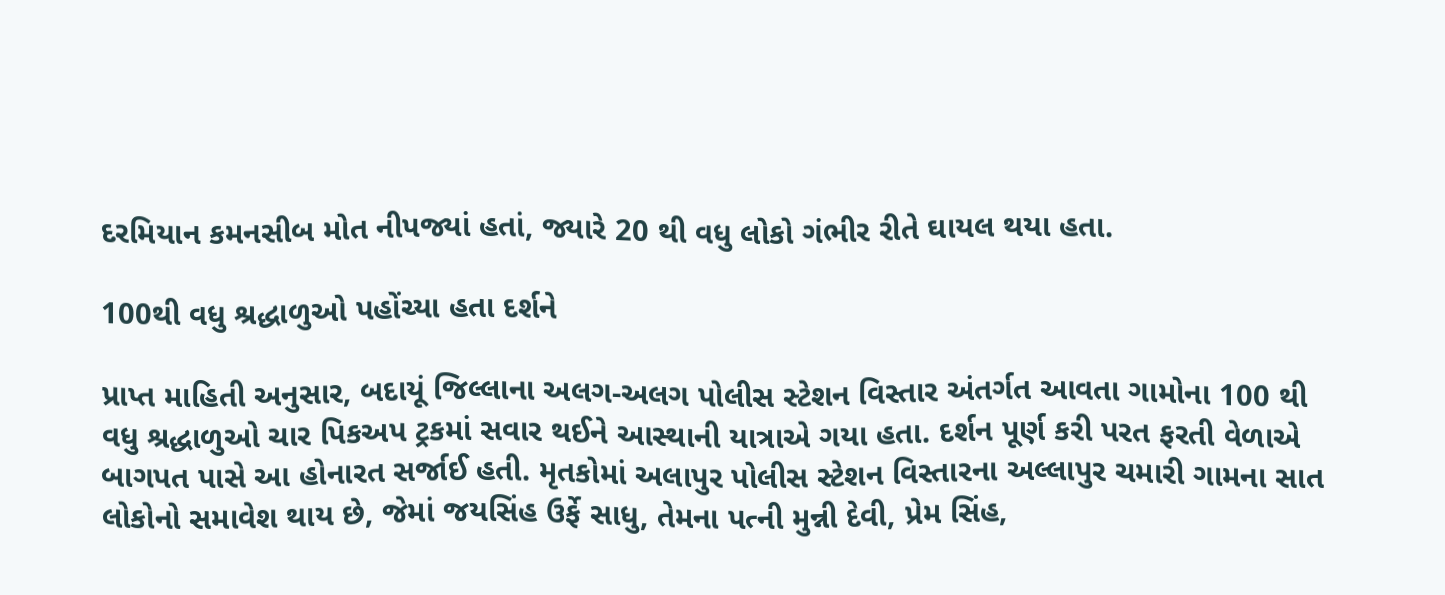દરમિયાન કમનસીબ મોત નીપજ્યાં હતાં, જ્યારે 20 થી વધુ લોકો ગંભીર રીતે ઘાયલ થયા હતા.

100થી વધુ શ્રદ્ધાળુઓ પહોંચ્યા હતા દર્શને

પ્રાપ્ત માહિતી અનુસાર, બદાયૂં જિલ્લાના અલગ-અલગ પોલીસ સ્ટેશન વિસ્તાર અંતર્ગત આવતા ગામોના 100 થી વધુ શ્રદ્ધાળુઓ ચાર પિકઅપ ટ્રકમાં સવાર થઈને આસ્થાની યાત્રાએ ગયા હતા. દર્શન પૂર્ણ કરી પરત ફરતી વેળાએ બાગપત પાસે આ હોનારત સર્જાઈ હતી. મૃતકોમાં અલાપુર પોલીસ સ્ટેશન વિસ્તારના અલ્લાપુર ચમારી ગામના સાત લોકોનો સમાવેશ થાય છે, જેમાં જયસિંહ ઉર્ફે સાધુ, તેમના પત્ની મુન્ની દેવી, પ્રેમ સિંહ,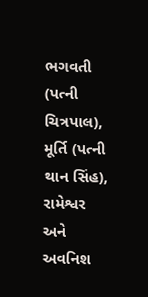ભગવતી (પત્ની ચિત્રપાલ), મૂર્તિ (પત્ની થાન સિંહ), રામેશ્વર અને અવનિશ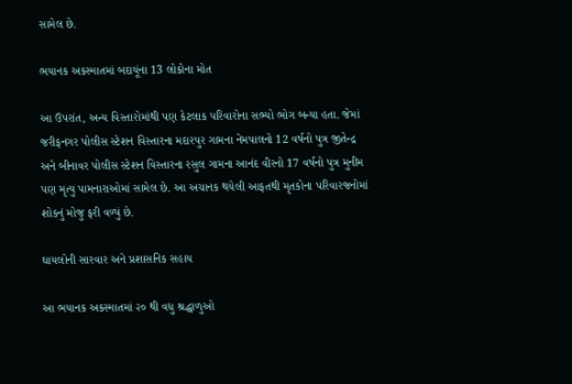સામેલ છે.

ભયાનક અકસ્માતમાં બદાયૂંના 13 લોકોના મોત

આ ઉપરાંત, અન્ય વિસ્તારોમાંથી પણ કેટલાક પરિવારોના સભ્યો ભોગ બન્યા હતા. જેમાં જરીફનગર પોલીસ સ્ટેશન વિસ્તારના મદારપુર ગામના નેમપાલનો 12 વર્ષનો પુત્ર જીતેન્દ્ર અને બીનાવર પોલીસ સ્ટેશન વિસ્તારના રસુલ ગામના આનંદ વીરનો 17 વર્ષનો પુત્ર મુનીમ પણ મૃત્યુ પામનારાઓમાં સામેલ છે. આ અચાનક થયેલી આફતથી મૃતકોના પરિવારજનોમાં શોકનું મોજુ ફરી વળ્યું છે.

ઘાયલોની સારવાર અને પ્રશાસનિક સહાય

આ ભયાનક અકસ્માતમાં ૨૦ થી વધુ શ્રદ્ધાળુઓ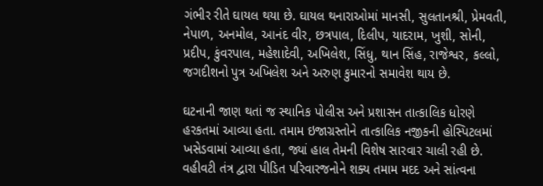ગંભીર રીતે ઘાયલ થયા છે. ઘાયલ થનારાઓમાં માનસી, સુલતાનશ્રી, પ્રેમવતી, નેપાળ, અનમોલ, આનંદ વીર, છત્રપાલ, દિલીપ, યાદરામ, ખુશી, સોની, પ્રદીપ, કુંવરપાલ, મહેશાદેવી, અખિલેશ, સિંધુ, થાન સિંહ, રાજેશ્વર, કલ્લો, જગદીશનો પુત્ર અખિલેશ અને અરુણ કુમારનો સમાવેશ થાય છે.

ઘટનાની જાણ થતાં જ સ્થાનિક પોલીસ અને પ્રશાસન તાત્કાલિક ધોરણે હરકતમાં આવ્યા હતા. તમામ ઇજાગ્રસ્તોને તાત્કાલિક નજીકની હોસ્પિટલમાં ખસેડવામાં આવ્યા હતા, જ્યાં હાલ તેમની વિશેષ સારવાર ચાલી રહી છે. વહીવટી તંત્ર દ્વારા પીડિત પરિવારજનોને શક્ય તમામ મદદ અને સાંત્વના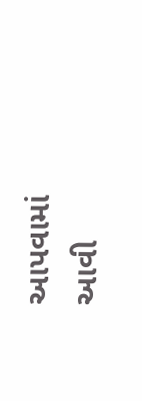આપવામાં આવી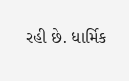રહી છે. ધાર્મિક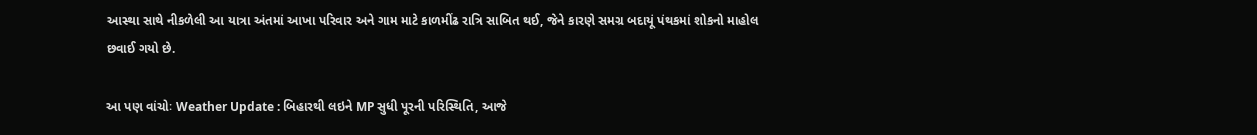આસ્થા સાથે નીકળેલી આ યાત્રા અંતમાં આખા પરિવાર અને ગામ માટે કાળમીંઢ રાત્રિ સાબિત થઈ, જેને કારણે સમગ્ર બદાયૂં પંથકમાં શોકનો માહોલ છવાઈ ગયો છે.

આ પણ વાંચોઃ Weather Update : બિહારથી લઇને MP સુધી પૂરની પરિસ્થિતિ, આજે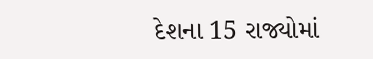દેશના 15 રાજ્યોમાં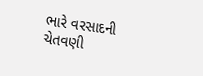ભારે વરસાદની ચેતવણી